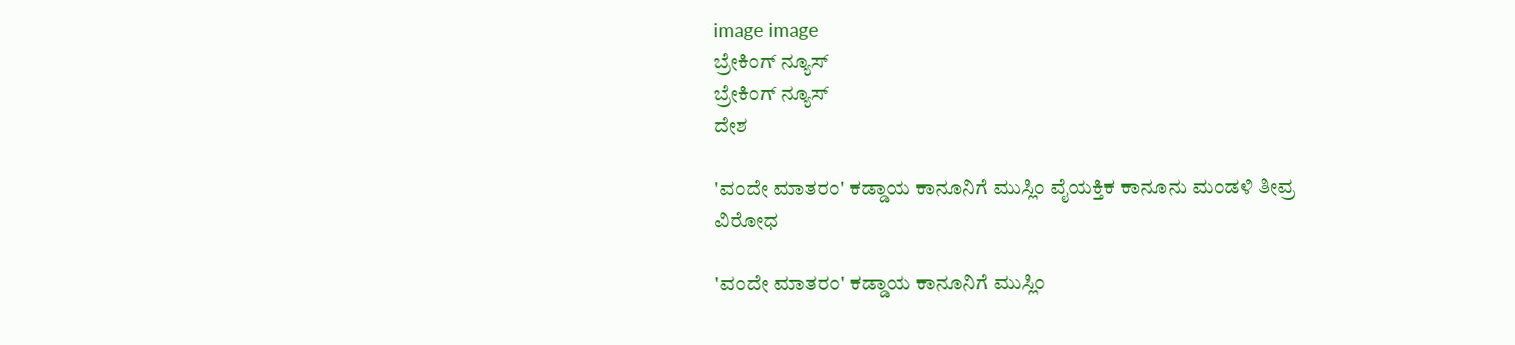image image
ಬ್ರೇಕಿಂಗ್ ನ್ಯೂಸ್
ಬ್ರೇಕಿಂಗ್ ನ್ಯೂಸ್
ದೇಶ

'ವಂದೇ ಮಾತರಂ' ಕಡ್ಡಾಯ ಕಾನೂನಿಗೆ ಮುಸ್ಲಿಂ ವೈಯಕ್ತಿಕ ಕಾನೂನು ಮಂಡಳಿ ತೀವ್ರ ವಿರೋಧ

'ವಂದೇ ಮಾತರಂ' ಕಡ್ಡಾಯ ಕಾನೂನಿಗೆ ಮುಸ್ಲಿಂ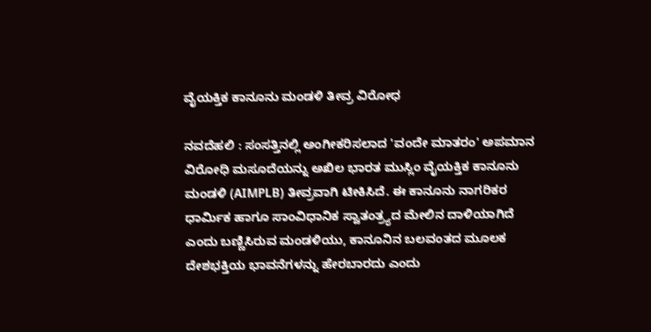ವೈಯಕ್ತಿಕ ಕಾನೂನು ಮಂಡಳಿ ತೀವ್ರ ವಿರೋಧ

ನವದೆಹಲಿ : ಸಂಸತ್ತಿನಲ್ಲಿ ಅಂಗೀಕರಿಸಲಾದ 'ವಂದೇ ಮಾತರಂ' ಅಪಮಾನ ವಿರೋಧಿ ಮಸೂದೆಯನ್ನು ಅಖಿಲ ಭಾರತ ಮುಸ್ಲಿಂ ವೈಯಕ್ತಿಕ ಕಾನೂನು ಮಂಡಳಿ (AIMPLB) ತೀವ್ರವಾಗಿ ಟೀಕಿಸಿದೆ. ಈ ಕಾನೂನು ನಾಗರಿಕರ ಧಾರ್ಮಿಕ ಹಾಗೂ ಸಾಂವಿಧಾನಿಕ ಸ್ವಾತಂತ್ರ್ಯದ ಮೇಲಿನ ದಾಳಿಯಾಗಿದೆ ಎಂದು ಬಣ್ಣಿಸಿರುವ ಮಂಡಳಿಯು, ಕಾನೂನಿನ ಬಲವಂತದ ಮೂಲಕ ದೇಶಭಕ್ತಿಯ ಭಾವನೆಗಳನ್ನು ಹೇರಬಾರದು ಎಂದು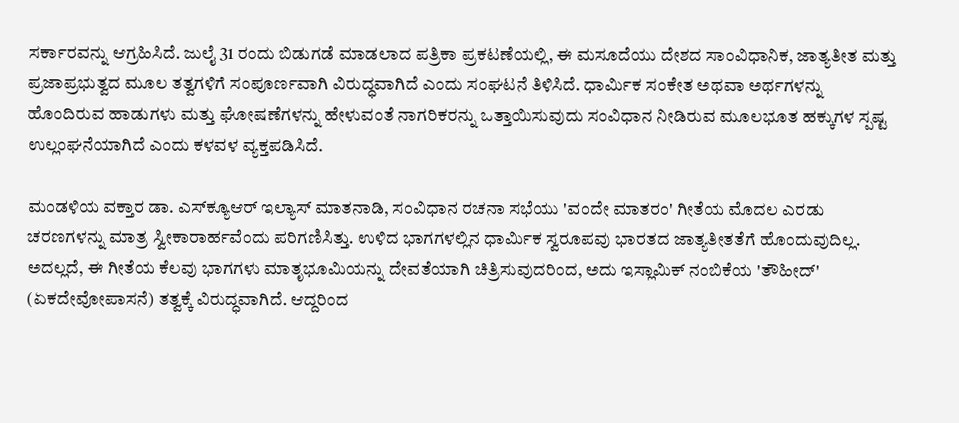ಸರ್ಕಾರವನ್ನು ಆಗ್ರಹಿಸಿದೆ. ಜುಲೈ 31 ರಂದು ಬಿಡುಗಡೆ ಮಾಡಲಾದ ಪತ್ರಿಕಾ ಪ್ರಕಟಣೆಯಲ್ಲಿ, ಈ ಮಸೂದೆಯು ದೇಶದ ಸಾಂವಿಧಾನಿಕ, ಜಾತ್ಯತೀತ ಮತ್ತು ಪ್ರಜಾಪ್ರಭುತ್ವದ ಮೂಲ ತತ್ವಗಳಿಗೆ ಸಂಪೂರ್ಣವಾಗಿ ವಿರುದ್ಧವಾಗಿದೆ ಎಂದು ಸಂಘಟನೆ ತಿಳಿಸಿದೆ. ಧಾರ್ಮಿಕ ಸಂಕೇತ ಅಥವಾ ಅರ್ಥಗಳನ್ನು ಹೊಂದಿರುವ ಹಾಡುಗಳು ಮತ್ತು ಘೋಷಣೆಗಳನ್ನು ಹೇಳುವಂತೆ ನಾಗರಿಕರನ್ನು ಒತ್ತಾಯಿಸುವುದು ಸಂವಿಧಾನ ನೀಡಿರುವ ಮೂಲಭೂತ ಹಕ್ಕುಗಳ ಸ್ಪಷ್ಟ ಉಲ್ಲಂಘನೆಯಾಗಿದೆ ಎಂದು ಕಳವಳ ವ್ಯಕ್ತಪಡಿಸಿದೆ.

ಮಂಡಳಿಯ ವಕ್ತಾರ ಡಾ. ಎಸ್‌ಕ್ಯೂಆರ್ ಇಲ್ಯಾಸ್ ಮಾತನಾಡಿ, ಸಂವಿಧಾನ ರಚನಾ ಸಭೆಯು 'ವಂದೇ ಮಾತರಂ' ಗೀತೆಯ ಮೊದಲ ಎರಡು ಚರಣಗಳನ್ನು ಮಾತ್ರ ಸ್ವೀಕಾರಾರ್ಹವೆಂದು ಪರಿಗಣಿಸಿತ್ತು. ಉಳಿದ ಭಾಗಗಳಲ್ಲಿನ ಧಾರ್ಮಿಕ ಸ್ವರೂಪವು ಭಾರತದ ಜಾತ್ಯತೀತತೆಗೆ ಹೊಂದುವುದಿಲ್ಲ. ಅದಲ್ಲದೆ, ಈ ಗೀತೆಯ ಕೆಲವು ಭಾಗಗಳು ಮಾತೃಭೂಮಿಯನ್ನು ದೇವತೆಯಾಗಿ ಚಿತ್ರಿಸುವುದರಿಂದ, ಅದು ಇಸ್ಲಾಮಿಕ್ ನಂಬಿಕೆಯ 'ತೌಹೀದ್' (ಏಕದೇವೋಪಾಸನೆ) ತತ್ವಕ್ಕೆ ವಿರುದ್ಧವಾಗಿದೆ. ಆದ್ದರಿಂದ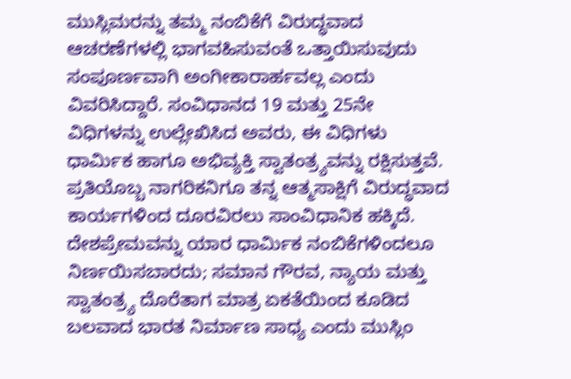ಮುಸ್ಲಿಮರನ್ನು ತಮ್ಮ ನಂಬಿಕೆಗೆ ವಿರುದ್ಧವಾದ ಆಚರಣೆಗಳಲ್ಲಿ ಭಾಗವಹಿಸುವಂತೆ ಒತ್ತಾಯಿಸುವುದು ಸಂಪೂರ್ಣವಾಗಿ ಅಂಗೀಕಾರಾರ್ಹವಲ್ಲ ಎಂದು ವಿವರಿಸಿದ್ದಾರೆ. ಸಂವಿಧಾನದ 19 ಮತ್ತು 25ನೇ ವಿಧಿಗಳನ್ನು ಉಲ್ಲೇಖಿಸಿದ ಅವರು, ಈ ವಿಧಿಗಳು ಧಾರ್ಮಿಕ ಹಾಗೂ ಅಭಿವ್ಯಕ್ತಿ ಸ್ವಾತಂತ್ರ್ಯವನ್ನು ರಕ್ಷಿಸುತ್ತವೆ. ಪ್ರತಿಯೊಬ್ಬ ನಾಗರಿಕನಿಗೂ ತನ್ನ ಆತ್ಮಸಾಕ್ಷಿಗೆ ವಿರುದ್ಧವಾದ ಕಾರ್ಯಗಳಿಂದ ದೂರವಿರಲು ಸಾಂವಿಧಾನಿಕ ಹಕ್ಕಿದೆ. ದೇಶಪ್ರೇಮವನ್ನು ಯಾರ ಧಾರ್ಮಿಕ ನಂಬಿಕೆಗಳಿಂದಲೂ ನಿರ್ಣಯಿಸಬಾರದು; ಸಮಾನ ಗೌರವ, ನ್ಯಾಯ ಮತ್ತು ಸ್ವಾತಂತ್ರ್ಯ ದೊರೆತಾಗ ಮಾತ್ರ ಏಕತೆಯಿಂದ ಕೂಡಿದ ಬಲವಾದ ಭಾರತ ನಿರ್ಮಾಣ ಸಾಧ್ಯ ಎಂದು ಮುಸ್ಲಿಂ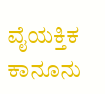ವೈಯಕ್ತಿಕ ಕಾನೂನು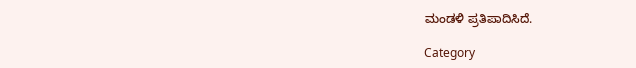ಮಂಡಳಿ ಪ್ರತಿಪಾದಿಸಿದೆ.

Category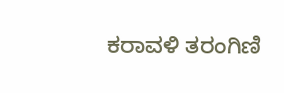ಕರಾವಳಿ ತರಂಗಿಣಿ